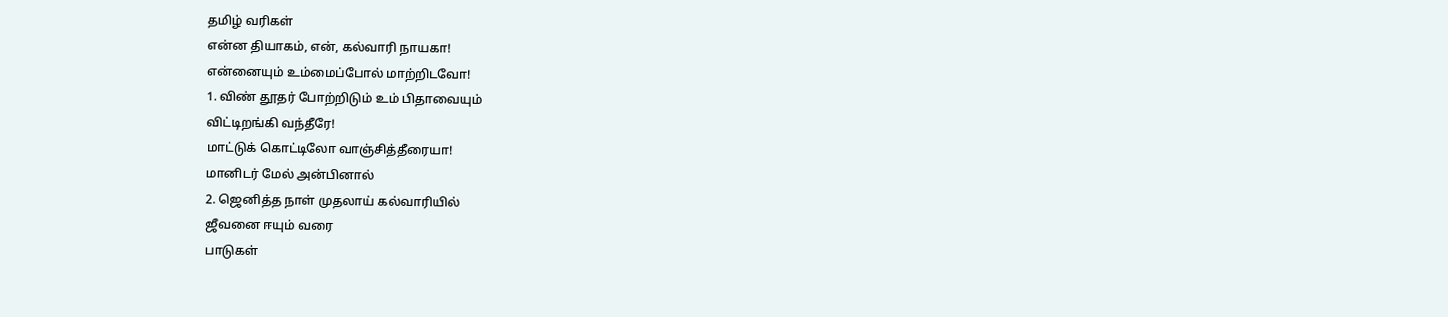தமிழ் வரிகள்
என்ன தியாகம், என், கல்வாரி நாயகா!
என்னையும் உம்மைப்போல் மாற்றிடவோ!
1. விண் தூதர் போற்றிடும் உம் பிதாவையும்
விட்டிறங்கி வந்தீரே!
மாட்டுக் கொட்டிலோ வாஞ்சித்தீரையா!
மானிடர் மேல் அன்பினால்
2. ஜெனித்த நாள் முதலாய் கல்வாரியில்
ஜீவனை ஈயும் வரை
பாடுகள்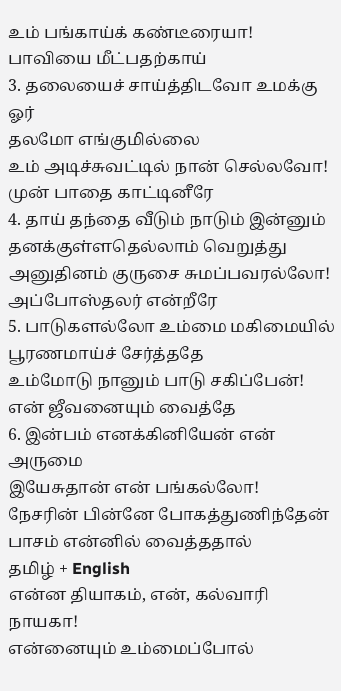உம் பங்காய்க் கண்டீரையா!
பாவியை மீட்பதற்காய்
3. தலையைச் சாய்த்திடவோ உமக்கு ஓர்
தலமோ எங்குமில்லை
உம் அடிச்சுவட்டில் நான் செல்லவோ!
முன் பாதை காட்டினீரே
4. தாய் தந்தை வீடும் நாடும் இன்னும்
தனக்குள்ளதெல்லாம் வெறுத்து
அனுதினம் குருசை சுமப்பவரல்லோ!
அப்போஸ்தலர் என்றீரே
5. பாடுகளல்லோ உம்மை மகிமையில்
பூரணமாய்ச் சேர்த்ததே
உம்மோடு நானும் பாடு சகிப்பேன்!
என் ஜீவனையும் வைத்தே
6. இன்பம் எனக்கினியேன் என் அருமை
இயேசுதான் என் பங்கல்லோ!
நேசரின் பின்னே போகத்துணிந்தேன்
பாசம் என்னில் வைத்ததால்
தமிழ் + English
என்ன தியாகம், என், கல்வாரி நாயகா!
என்னையும் உம்மைப்போல்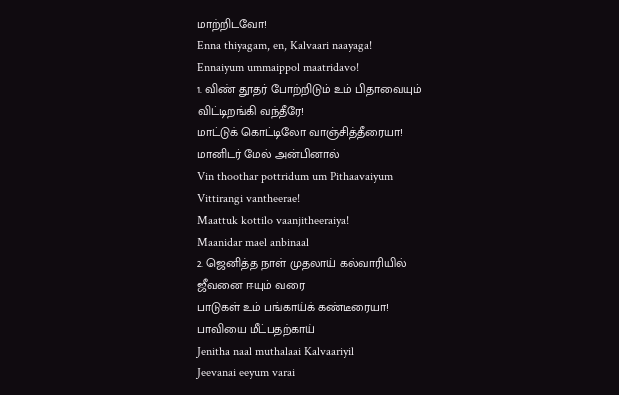மாற்றிடவோ!
Enna thiyagam, en, Kalvaari naayaga!
Ennaiyum ummaippol maatridavo!
1. விண் தூதர் போற்றிடும் உம் பிதாவையும்
விட்டிறங்கி வந்தீரே!
மாட்டுக் கொட்டிலோ வாஞ்சித்தீரையா!
மானிடர் மேல் அன்பினால்
Vin thoothar pottridum um Pithaavaiyum
Vittirangi vantheerae!
Maattuk kottilo vaanjitheeraiya!
Maanidar mael anbinaal
2. ஜெனித்த நாள் முதலாய் கல்வாரியில்
ஜீவனை ஈயும் வரை
பாடுகள் உம் பங்காய்க் கண்டீரையா!
பாவியை மீட்பதற்காய்
Jenitha naal muthalaai Kalvaariyil
Jeevanai eeyum varai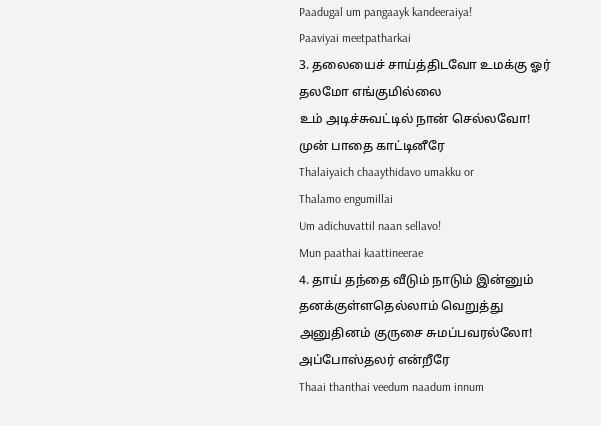Paadugal um pangaayk kandeeraiya!
Paaviyai meetpatharkai
3. தலையைச் சாய்த்திடவோ உமக்கு ஓர்
தலமோ எங்குமில்லை
உம் அடிச்சுவட்டில் நான் செல்லவோ!
முன் பாதை காட்டினீரே
Thalaiyaich chaaythidavo umakku or
Thalamo engumillai
Um adichuvattil naan sellavo!
Mun paathai kaattineerae
4. தாய் தந்தை வீடும் நாடும் இன்னும்
தனக்குள்ளதெல்லாம் வெறுத்து
அனுதினம் குருசை சுமப்பவரல்லோ!
அப்போஸ்தலர் என்றீரே
Thaai thanthai veedum naadum innum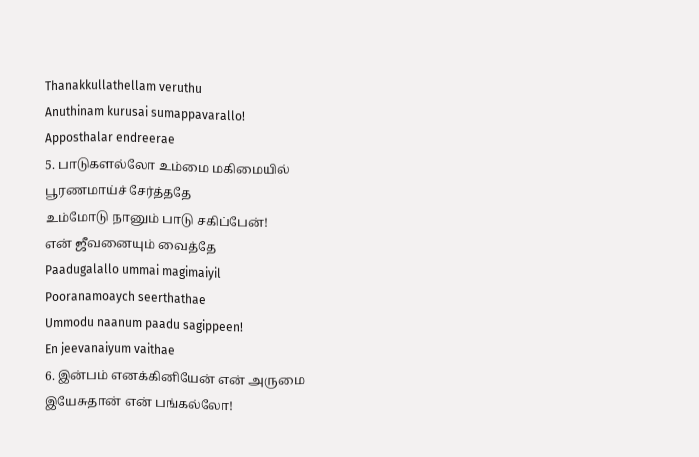Thanakkullathellam veruthu
Anuthinam kurusai sumappavarallo!
Apposthalar endreerae
5. பாடுகளல்லோ உம்மை மகிமையில்
பூரணமாய்ச் சேர்த்ததே
உம்மோடு நானும் பாடு சகிப்பேன்!
என் ஜீவனையும் வைத்தே
Paadugalallo ummai magimaiyil
Pooranamoaych seerthathae
Ummodu naanum paadu sagippeen!
En jeevanaiyum vaithae
6. இன்பம் எனக்கினியேன் என் அருமை
இயேசுதான் என் பங்கல்லோ!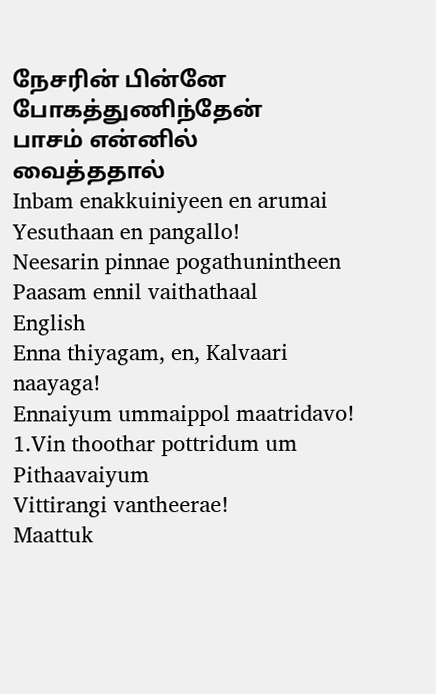நேசரின் பின்னே போகத்துணிந்தேன்
பாசம் என்னில் வைத்ததால்
Inbam enakkuiniyeen en arumai
Yesuthaan en pangallo!
Neesarin pinnae pogathunintheen
Paasam ennil vaithathaal
English
Enna thiyagam, en, Kalvaari naayaga!
Ennaiyum ummaippol maatridavo!
1.Vin thoothar pottridum um Pithaavaiyum
Vittirangi vantheerae!
Maattuk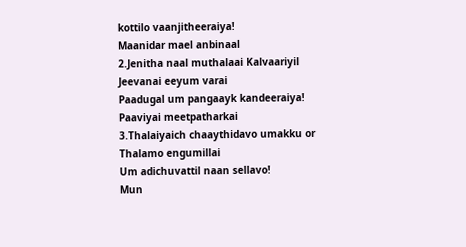kottilo vaanjitheeraiya!
Maanidar mael anbinaal
2.Jenitha naal muthalaai Kalvaariyil
Jeevanai eeyum varai
Paadugal um pangaayk kandeeraiya!
Paaviyai meetpatharkai
3.Thalaiyaich chaaythidavo umakku or
Thalamo engumillai
Um adichuvattil naan sellavo!
Mun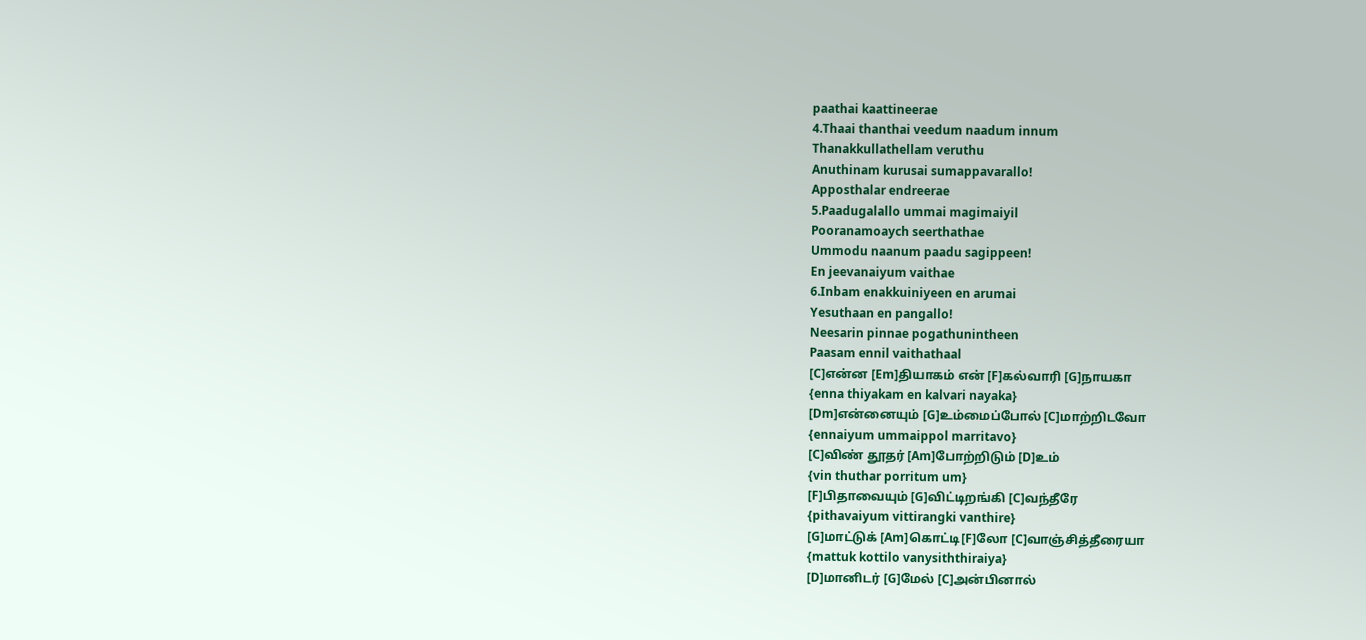paathai kaattineerae
4.Thaai thanthai veedum naadum innum
Thanakkullathellam veruthu
Anuthinam kurusai sumappavarallo!
Apposthalar endreerae
5.Paadugalallo ummai magimaiyil
Pooranamoaych seerthathae
Ummodu naanum paadu sagippeen!
En jeevanaiyum vaithae
6.Inbam enakkuiniyeen en arumai
Yesuthaan en pangallo!
Neesarin pinnae pogathunintheen
Paasam ennil vaithathaal
[C]என்ன [Em]தியாகம் என் [F]கல்வாரி [G]நாயகா
{enna thiyakam en kalvari nayaka}
[Dm]என்னையும் [G]உம்மைப்போல் [C]மாற்றிடவோ
{ennaiyum ummaippol marritavo}
[C]விண் தூதர் [Am]போற்றிடும் [D]உம்
{vin thuthar porritum um}
[F]பிதாவையும் [G]விட்டிறங்கி [C]வந்தீரே
{pithavaiyum vittirangki vanthire}
[G]மாட்டுக் [Am]கொட்டி[F]லோ [C]வாஞ்சித்தீரையா
{mattuk kottilo vanysiththiraiya}
[D]மானிடர் [G]மேல் [C]அன்பினால்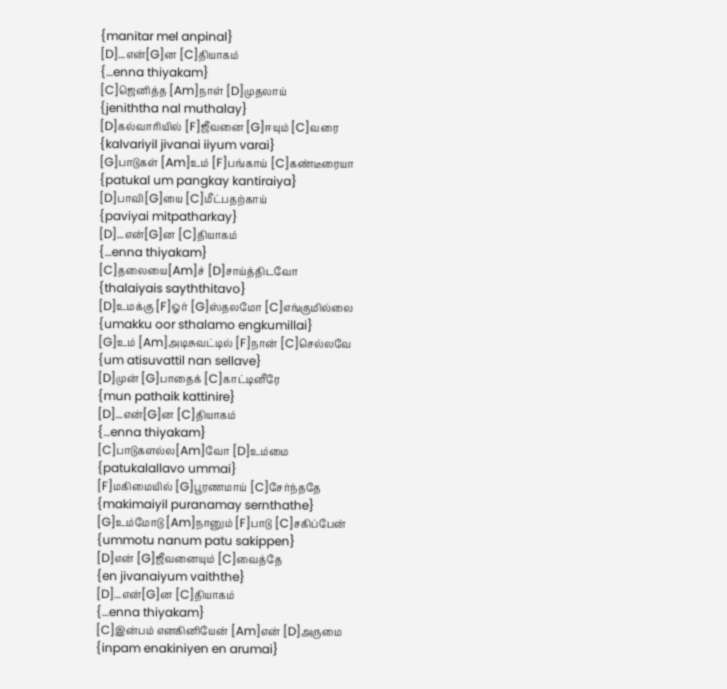{manitar mel anpinal}
[D]…என்[G]ன [C]தியாகம்
{…enna thiyakam}
[C]ஜெனித்த [Am]நாள் [D]முதலாய்
{jeniththa nal muthalay}
[D]கல்வாரியில் [F]ஜீவனை [G]ஈயும் [C]வரை
{kalvariyil jivanai iiyum varai}
[G]பாடுகள் [Am]உம் [F]பங்காய் [C]கண்டீரையா
{patukal um pangkay kantiraiya}
[D]பாவி[G]யை [C]மீட்பதற்காய்
{paviyai mitpatharkay}
[D]…என்[G]ன [C]தியாகம்
{…enna thiyakam}
[C]தலையை[Am]ச் [D]சாய்த்திடவோ
{thalaiyais sayththitavo}
[D]உமக்கு [F]ஓர் [G]ஸ்தலமோ [C]எங்குமில்லை
{umakku oor sthalamo engkumillai}
[G]உம் [Am]அடிசுவட்டில் [F]நான் [C]செல்லவே
{um atisuvattil nan sellave}
[D]முன் [G]பாதைக் [C]காட்டினீரே
{mun pathaik kattinire}
[D]…என்[G]ன [C]தியாகம்
{…enna thiyakam}
[C]பாடுகளல்ல[Am]வோ [D]உம்மை
{patukalallavo ummai}
[F]மகிமையில் [G]பூரணமாய் [C]சேர்ந்ததே
{makimaiyil puranamay sernthathe}
[G]உம்மோடு [Am]நானும் [F]பாடு [C]சகிப்பேன்
{ummotu nanum patu sakippen}
[D]என் [G]ஜீவனையும் [C]வைத்தே
{en jivanaiyum vaiththe}
[D]…என்[G]ன [C]தியாகம்
{…enna thiyakam}
[C]இன்பம் எனகினியேன் [Am]என் [D]அருமை
{inpam enakiniyen en arumai}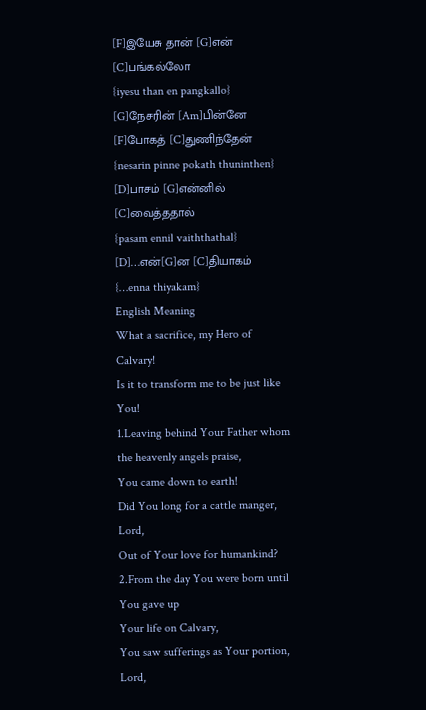[F]இயேசு தான் [G]என் [C]பங்கல்லோ
{iyesu than en pangkallo}
[G]நேசரின் [Am]பின்னே [F]போகத் [C]துணிந்தேன்
{nesarin pinne pokath thuninthen}
[D]பாசம் [G]என்னில் [C]வைத்ததால்
{pasam ennil vaiththathal}
[D]…என்[G]ன [C]தியாகம்
{…enna thiyakam}
English Meaning
What a sacrifice, my Hero of Calvary!
Is it to transform me to be just like You!
1.Leaving behind Your Father whom the heavenly angels praise,
You came down to earth!
Did You long for a cattle manger, Lord,
Out of Your love for humankind?
2.From the day You were born until You gave up
Your life on Calvary,
You saw sufferings as Your portion, Lord,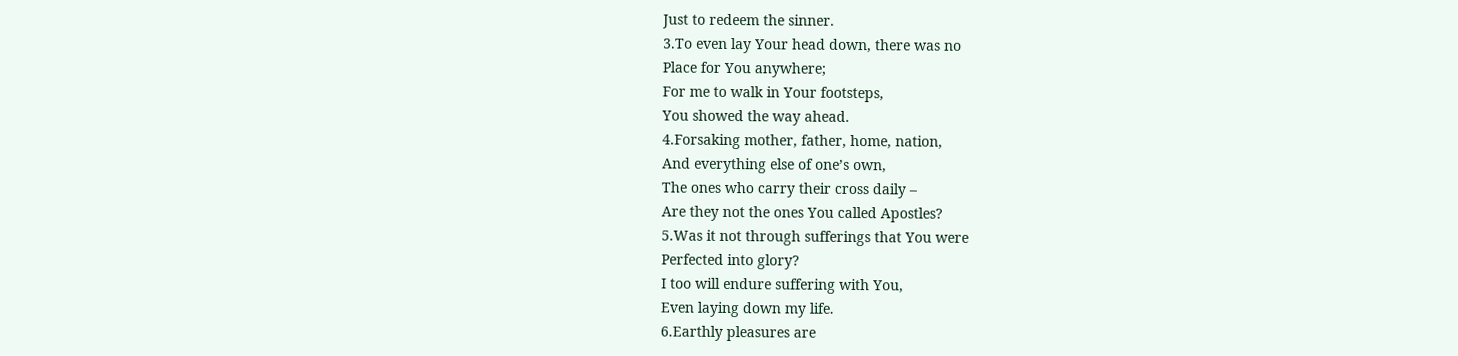Just to redeem the sinner.
3.To even lay Your head down, there was no
Place for You anywhere;
For me to walk in Your footsteps,
You showed the way ahead.
4.Forsaking mother, father, home, nation,
And everything else of one’s own,
The ones who carry their cross daily –
Are they not the ones You called Apostles?
5.Was it not through sufferings that You were
Perfected into glory?
I too will endure suffering with You,
Even laying down my life.
6.Earthly pleasures are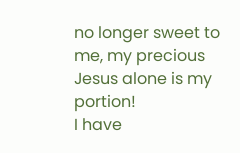no longer sweet to me, my precious
Jesus alone is my portion!
I have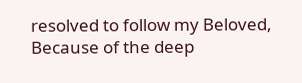resolved to follow my Beloved,
Because of the deep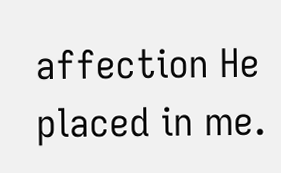affection He placed in me.